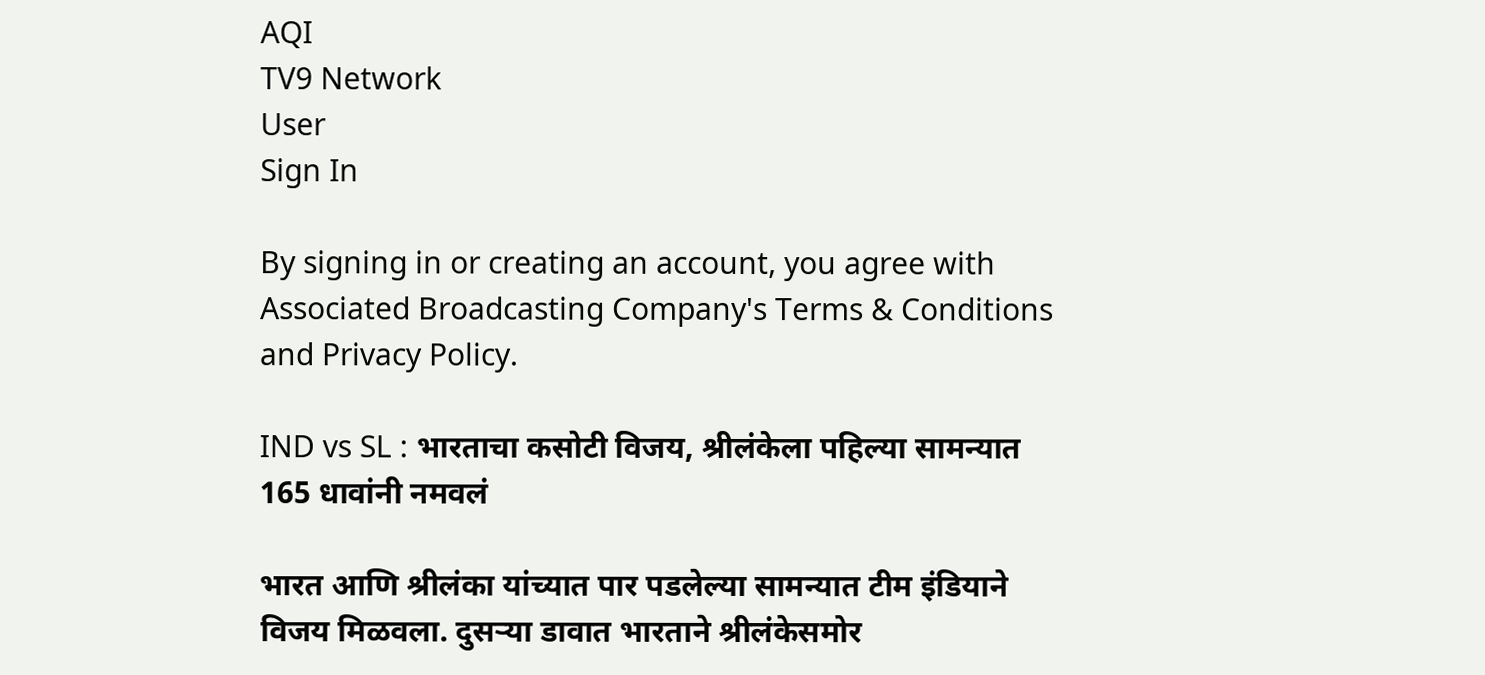AQI
TV9 Network
User
Sign In

By signing in or creating an account, you agree with Associated Broadcasting Company's Terms & Conditions and Privacy Policy.

IND vs SL : भारताचा कसोटी विजय, श्रीलंकेला पहिल्या सामन्यात 165 धावांनी नमवलं

भारत आणि श्रीलंका यांच्यात पार पडलेल्या सामन्यात टीम इंडियाने विजय मिळवला. दुसऱ्या डावात भारताने श्रीलंकेसमोर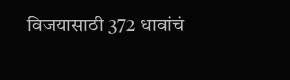विजयासाठी 372 धावांचं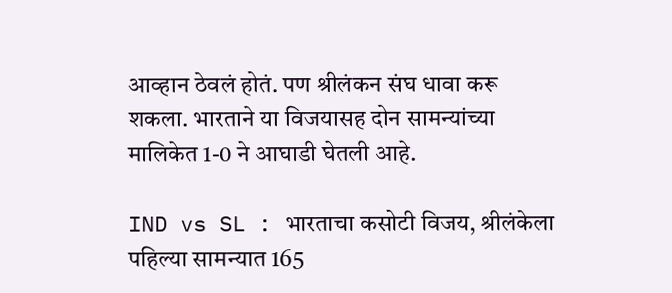आव्हान ठेवलं होतं. पण श्रीलंकन संघ धावा करू शकला. भारताने या विजयासह दोन सामन्यांच्या मालिकेत 1-0 ने आघाडी घेतली आहे.

IND vs SL : भारताचा कसोटी विजय, श्रीलंकेला पहिल्या सामन्यात 165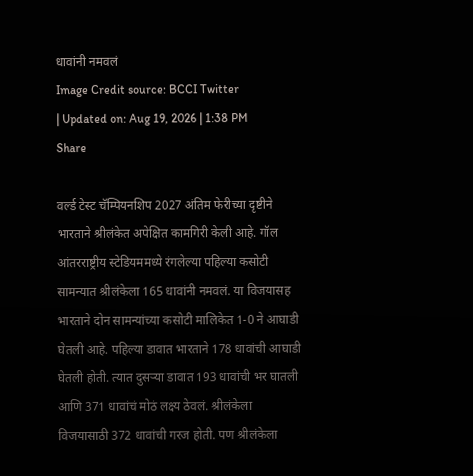धावांनी नमवलं
Image Credit source: BCCI Twitter
| Updated on: Aug 19, 2026 | 1:38 PM
Share

वर्ल्ड टेस्ट चॅम्पियनशिप 2027 अंतिम फेरीच्या दृष्टीने भारताने श्रीलंकेत अपेक्षित कामगिरी केली आहे. गॉल आंतरराष्ट्रीय स्टेडियममध्ये रंगलेल्या पहिल्या कसोटी सामन्यात श्रीलंकेला 165 धावांनी नमवलं. या विजयासह भारताने दोन सामन्यांच्या कसोटी मालिकेत 1-0 ने आघाडी घेतली आहे. पहिल्या डावात भारताने 178 धावांची आघाडी घेतली होती. त्यात दुसऱ्या डावात 193 धावांची भर घातली आणि 371 धावांचं मोठं लक्ष्य ठेवलं. श्रीलंकेला विजयासाठी 372 धावांची गरज होती. पण श्रीलंकेला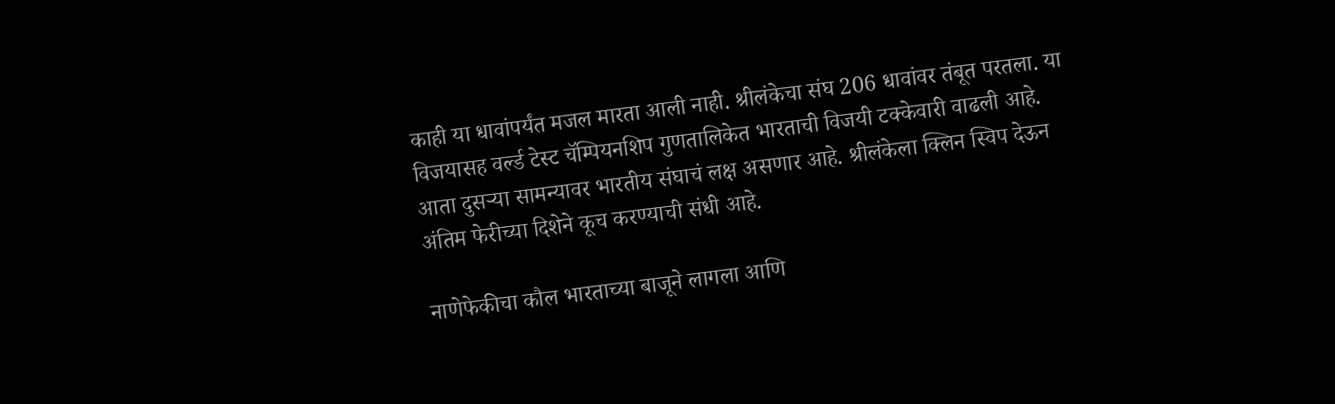काही या धावांपर्यंत मजल मारता आली नाही. श्रीलंकेचा संघ 206 धावांवर तंबूत परतला. या विजयासह वर्ल्ड टेस्ट चॅम्पियनशिप गुणतालिकेत भारताची विजयी टक्केवारी वाढली आहे. आता दुसऱ्या सामन्यावर भारतीय संघाचं लक्ष असणार आहे. श्रीलंकेला क्लिन स्विप देऊन अंतिम फेरीच्या दिशेने कूच करण्याची संधी आहे.

नाणेफेकीचा कौल भारताच्या बाजूने लागला आणि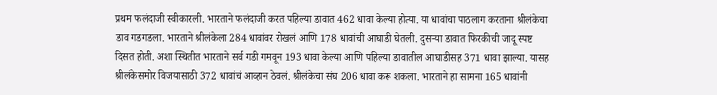प्रथम फलंदाजी स्वीकारली. भारताने फलंदाजी करत पहिल्या डावात 462 धावा केल्या होत्या. या धावांचा पाठलाग करताना श्रीलंकेचा डाव गडगडला. भारताने श्रीलंकेला 284 धावांवर रोखलं आणि 178 धावांची आघाडी घेतली. दुसऱ्या डावात फिरकीची जादू स्पष्ट दिसत होती. अशा स्थितीत भारताने सर्व गडी गमवून 193 धावा केल्या आणि पहिल्या डावातील आघाडीसह 371 धावा झाल्या. यासह श्रीलंकेसमोर विजयासाठी 372 धावांचं आव्हान ठेवलं. श्रीलंकेचा संघ 206 धावा करू शकला. भारताने हा सामना 165 धावांनी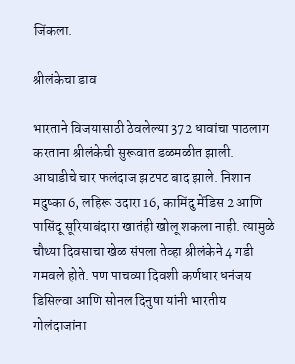जिंकला.

श्रीलंकेचा डाव

भारताने विजयासाठी ठेवलेल्या 372 धावांचा पाठलाग करताना श्रीलंकेची सुरूवात डळमळीत झाली. आघाडीचे चार फलंदाज झटपट बाद झाले. निशान मदुष्का 6, लहिरू उदारा 16, कामिंदु मेंडिस 2 आणि पासिंदू सूरियाबंदारा खातंही खोलू शकला नाही. त्यामुळे चौथ्या दिवसाचा खेळ संपला तेव्हा श्रीलंकेने 4 गडी गमवले होते. पण पाचव्या दिवशी कर्णधार धनंजय डिसिल्वा आणि सोनल दिनुषा यांनी भारतीय गोलंदाजांना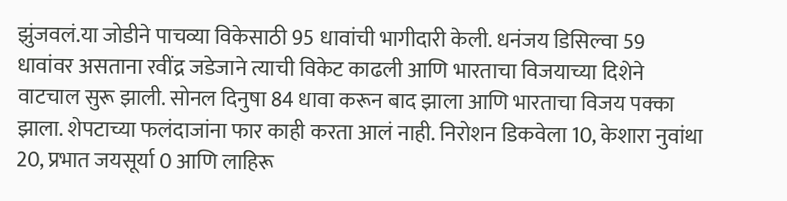झुंजवलं.या जोडीने पाचव्या विकेसाठी 95 धावांची भागीदारी केली. धनंजय डिसिल्वा 59 धावांवर असताना रवींद्र जडेजाने त्याची विकेट काढली आणि भारताचा विजयाच्या दिशेने वाटचाल सुरू झाली. सोनल दिनुषा 84 धावा करून बाद झाला आणि भारताचा विजय पक्का झाला. शेपटाच्या फलंदाजांना फार काही करता आलं नाही. निरोशन डिकवेला 10, केशारा नुवांथा 20, प्रभात जयसूर्या 0 आणि लाहिरू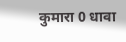कुमारा 0 धावा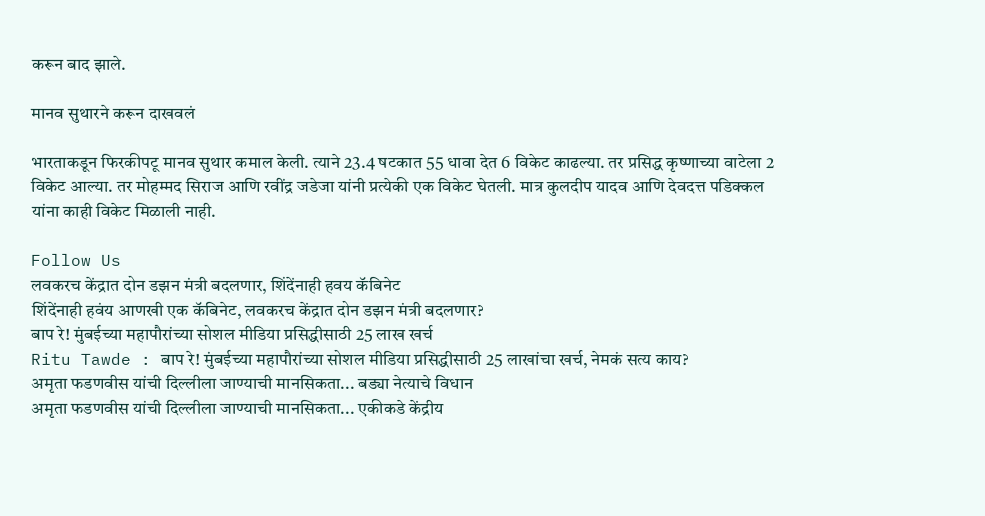करून बाद झाले.

मानव सुथारने करून दाखवलं

भारताकडून फिरकीपटू मानव सुथार कमाल केली. त्याने 23.4 षटकात 55 धावा देत 6 विकेट काढल्या. तर प्रसिद्ध कृष्णाच्या वाटेला 2 विकेट आल्या. तर मोहम्मद सिराज आणि रवींद्र जडेजा यांनी प्रत्येकी एक विकेट घेतली. मात्र कुलदीप यादव आणि देवदत्त पडिक्कल यांना काही विकेट मिळाली नाही.

Follow Us
लवकरच केंद्रात दोन डझन मंत्री बदलणार, शिंदेंनाही हवय कॅबिनेट
शिंदेंनाही हवंय आणखी एक कॅबिनेट, लवकरच केंद्रात दोन डझन मंत्री बदलणार?
बाप रे! मुंबईच्या महापौरांच्या सोशल मीडिया प्रसिद्धीसाठी 25 लाख खर्च
Ritu Tawde : बाप रे! मुंबईच्या महापौरांच्या सोशल मीडिया प्रसिद्धीसाठी 25 लाखांचा खर्च, नेमकं सत्य काय?
अमृता फडणवीस यांची दिल्लीला जाण्याची मानसिकता... बड्या नेत्याचे विधान
अमृता फडणवीस यांची दिल्लीला जाण्याची मानसिकता... एकीकडे केंद्रीय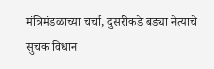मंत्रिमंडळाच्या चर्चा, दुसरीकडे बड्या नेत्याचे सुचक विधान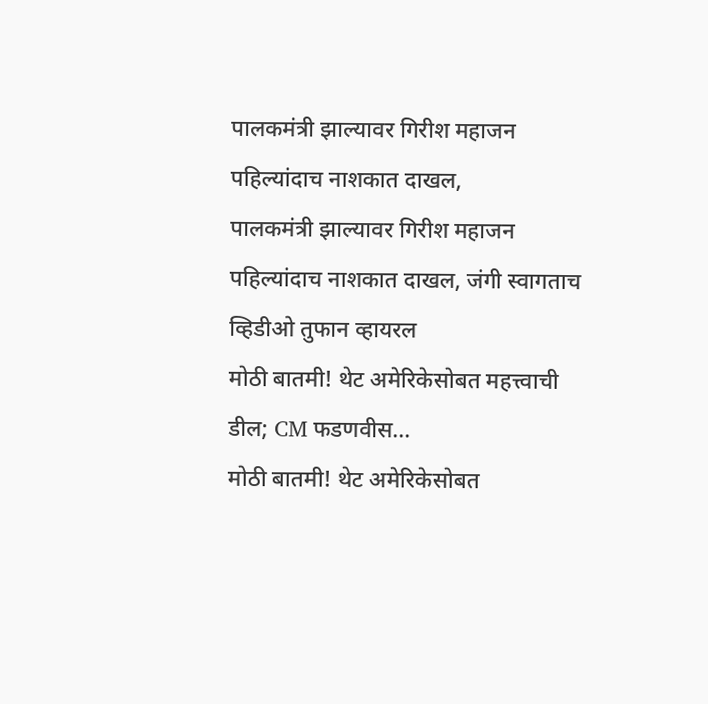पालकमंत्री झाल्यावर गिरीश महाजन पहिल्यांदाच नाशकात दाखल,
पालकमंत्री झाल्यावर गिरीश महाजन पहिल्यांदाच नाशकात दाखल, जंगी स्वागताच व्हिडीओ तुफान व्हायरल
मोठी बातमी! थेट अमेरिकेसोबत महत्त्वाची डील; CM फडणवीस...
मोठी बातमी! थेट अमेरिकेसोबत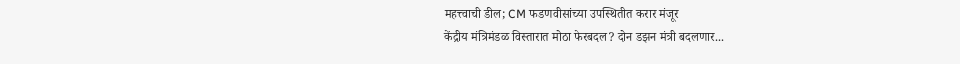महत्त्वाची डील; CM फडणवीसांच्या उपस्थितीत करार मंजूर
केंद्रीय मंत्रिमंडळ विस्तारात मोठा फेरबदल? दोन डझन मंत्री बदलणार...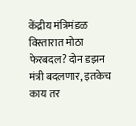केंद्रीय मंत्रिमंडळ विस्तारात मोठा फेरबदल? दोन डझन मंत्री बदलणार, इतकेच काय तर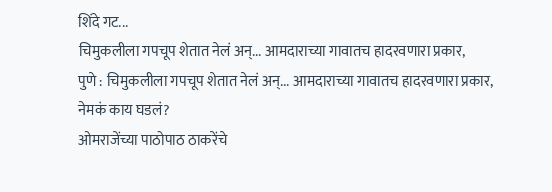शिंदे गट...
चिमुकलीला गपचूप शेतात नेलं अन्... आमदाराच्या गावातच हादरवणारा प्रकार,
पुणे : चिमुकलीला गपचूप शेतात नेलं अन्... आमदाराच्या गावातच हादरवणारा प्रकार, नेमकं काय घडलं?
ओमराजेंच्या पाठोपाठ ठाकरेंचे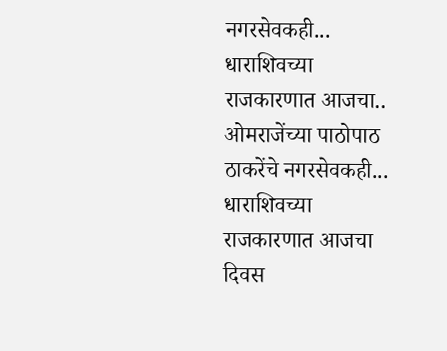नगरसेवकही... धाराशिवच्या राजकारणात आजचा..
ओमराजेंच्या पाठोपाठ ठाकरेंचे नगरसेवकही... धाराशिवच्या राजकारणात आजचा दिवस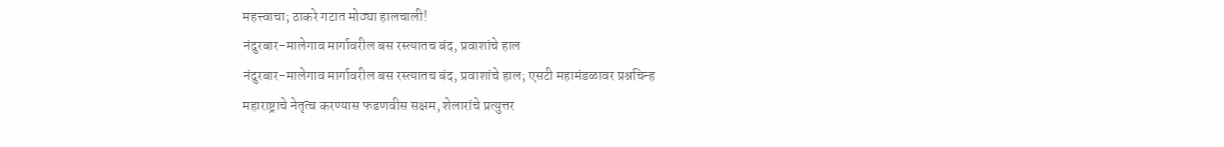महत्त्वाचा; ठाकरे गटात मोठ्या हालचाली!
नंदुरबार-मालेगाव मार्गावरील बस रस्त्यातच बंद, प्रवाशांचे हाल
नंदुरबार-मालेगाव मार्गावरील बस रस्त्यातच बंद, प्रवाशांचे हाल; एसटी महामंडळावर प्रश्नचिन्ह
महाराष्ट्राचे नेतृत्व करण्यास फडणवीस सक्षम, शेलारांचे प्रत्युत्तर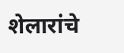शेलारांचे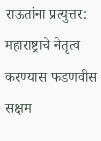राऊतांना प्रत्युत्तर: महाराष्ट्राचे नेतृत्व करण्यास फडणवीस सक्षम